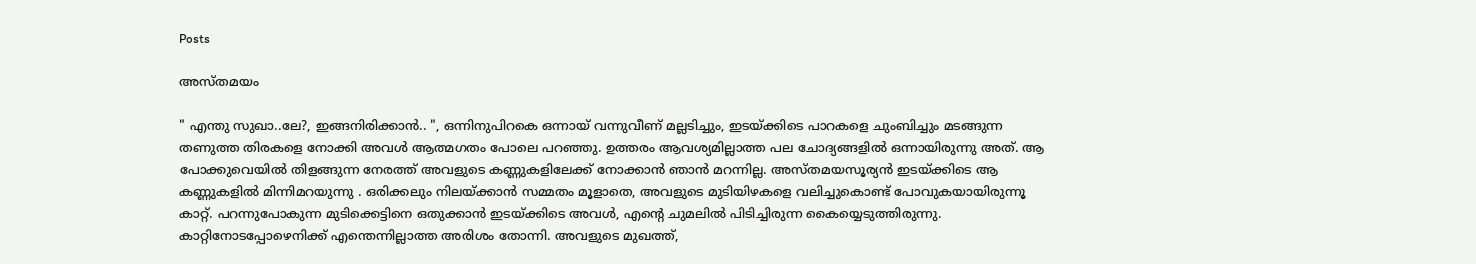Posts

അസ്തമയം

" എന്തു സുഖാ..ലേ?, ഇങ്ങനിരിക്കാന്‍.. ", ഒന്നിനുപിറകെ ഒന്നായ് വന്നുവീണ് മല്ലടിച്ചും, ഇടയ്ക്കിടെ പാറകളെ ചുംബിച്ചും മടങ്ങുന്ന തണുത്ത തിരകളെ നോക്കി അവള്‍ ആത്മഗതം പോലെ പറഞ്ഞു. ഉത്തരം ആവശ്യമില്ലാത്ത പല ചോദ്യങ്ങളില്‍ ഒന്നായിരുന്നു അത്. ആ പോക്കുവെയില്‍ തിളങ്ങുന്ന നേരത്ത് അവളുടെ കണ്ണുകളിലേക്ക് നോക്കാന്‍ ഞാന്‍ മറന്നില്ല. അസ്തമയസൂര്യന്‍ ഇടയ്ക്കിടെ ആ കണ്ണുകളില്‍ മിന്നിമറയുന്നു . ഒരിക്കലും നിലയ്ക്കാന്‍ സമ്മതം മൂളാതെ, അവളുടെ മുടിയിഴകളെ വലിച്ചുകൊണ്ട് പോവുകയായിരുന്നൂ കാറ്റ്. പറന്നുപോകുന്ന മുടിക്കെട്ടിനെ ഒതുക്കാന്‍ ഇടയ്ക്കിടെ അവള്‍, എന്റെ ചുമലില്‍ പിടിച്ചിരുന്ന കൈയ്യെടുത്തിരുന്നു. കാറ്റിനോടപ്പോഴെനിക്ക് എന്തെന്നില്ലാത്ത അരിശം തോന്നി. അവളുടെ മുഖത്ത്,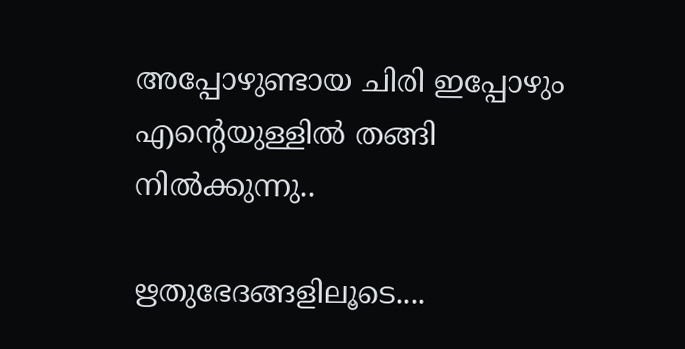അപ്പോഴുണ്ടായ ചിരി ഇപ്പോഴും എന്റെയുള്ളില്‍ തങ്ങി നില്‍ക്കുന്നു..

ഋതുഭേദങ്ങളിലൂടെ....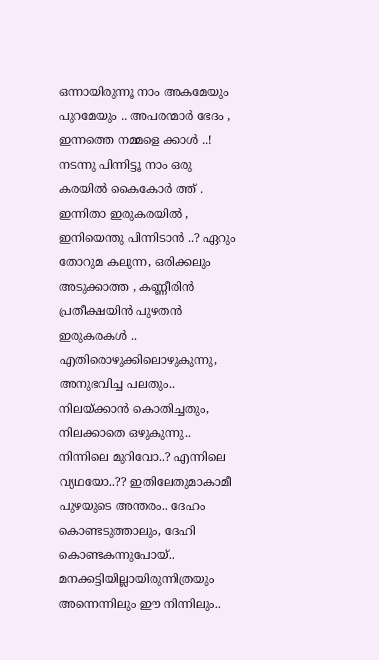ഒന്നായിരുന്നൂ നാം അകമേയും പുറമേയും .. അപരന്മാര്‍ ഭേദം , ഇന്നത്തെ നമ്മളെ ക്കാള്‍ ..! നടന്നു പിന്നിട്ടൂ നാം ഒരു കരയില്‍ കൈകോര്‍ ത്ത് . ഇന്നിതാ ഇരുകരയില്‍ , ഇനിയെന്തു പിന്നിടാന്‍ ..? ഏറും തോറുമ കലുന്ന, ഒരിക്കലും അടുക്കാത്ത , കണ്ണീരിന്‍ പ്രതീക്ഷയിന്‍ പുഴതന്‍ ഇരുകരകള്‍ .. എതിരൊഴുക്കിലൊഴുകുന്നു, അനുഭവിച്ച പലതും.. നിലയ്ക്കാന്‍ കൊതിച്ചതും, നിലക്കാതെ ഒഴുകുന്നു.. നിന്നിലെ മുറിവോ..? എന്നിലെ വ്യഥയോ..?? ഇതിലേതുമാകാമീ പുഴയുടെ അന്തരം.. ദേഹം കൊണ്ടടുത്താലും, ദേഹി കൊണ്ടകന്നുപോയ്.. മനക്കട്ടിയില്ലായിരുന്നിത്രയും അന്നെന്നിലും ഈ നിന്നിലും..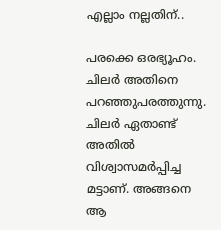എല്ലാം നല്ലതിന്..

പരക്കെ ഒരഭ്യൂഹം. ചിലര്‍ അതിനെ പറഞ്ഞുപരത്തുന്നു. ചിലര്‍ ഏതാണ്ട് അതില്‍ വിശ്വാസമര്‍പ്പിച്ച മട്ടാണ്. അങ്ങനെ ആ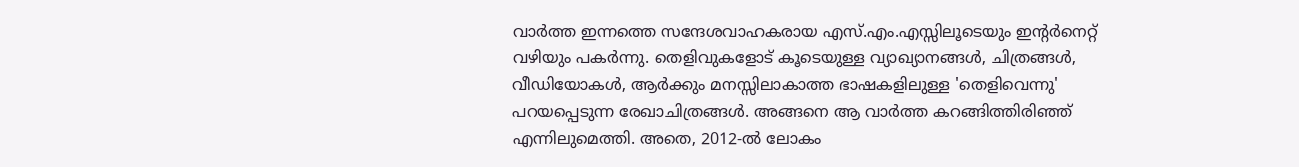വാര്‍ത്ത ഇന്നത്തെ സന്ദേശവാഹകരായ എസ്.എം.എസ്സിലൂടെയും ഇന്റര്‍നെറ്റ്‌ വഴിയും പകര്‍ന്നു. തെളിവുകളോട് കൂടെയുള്ള വ്യാഖ്യാനങ്ങള്‍, ചിത്രങ്ങള്‍, വീഡിയോകള്‍, ആര്‍ക്കും മനസ്സിലാകാത്ത ഭാഷകളിലുള്ള 'തെളിവെന്നു' പറയപ്പെടുന്ന രേഖാചിത്രങ്ങള്‍. അങ്ങനെ ആ വാര്‍ത്ത‍ കറങ്ങിത്തിരിഞ്ഞ്‌ എന്നിലുമെത്തി. അതെ, 2012-ല്‍ ലോകം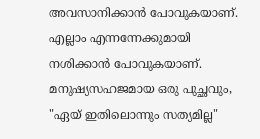അവസാനിക്കാന്‍ പോവുകയാണ്. എല്ലാം എന്നന്നേക്കുമായി നശിക്കാന്‍ പോവുകയാണ്. മനുഷ്യസഹജമായ ഒരു പുച്ഛവും, "ഏയ്‌ ഇതിലൊന്നും സത്യമില്ല"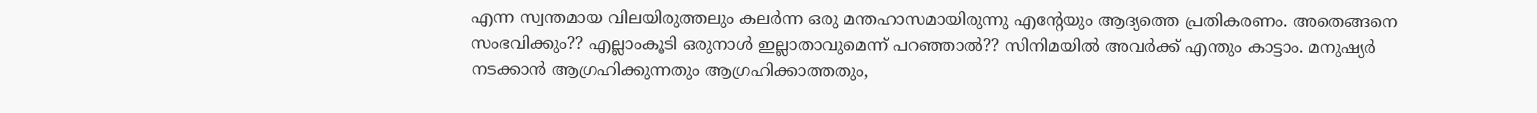എന്ന സ്വന്തമായ വിലയിരുത്തലും കലര്‍ന്ന ഒരു മന്തഹാസമായിരുന്നു എന്റേയും ആദ്യത്തെ പ്രതികരണം. അതെങ്ങനെ സംഭവിക്കും?? എല്ലാംകൂടി ഒരുനാള്‍ ഇല്ലാതാവുമെന്ന് പറഞ്ഞാല്‍?? സിനിമയില്‍ അവര്‍ക്ക് എന്തും കാട്ടാം. മനുഷ്യര്‍ നടക്കാന്‍ ആഗ്രഹിക്കുന്നതും ആഗ്രഹിക്കാത്തതും,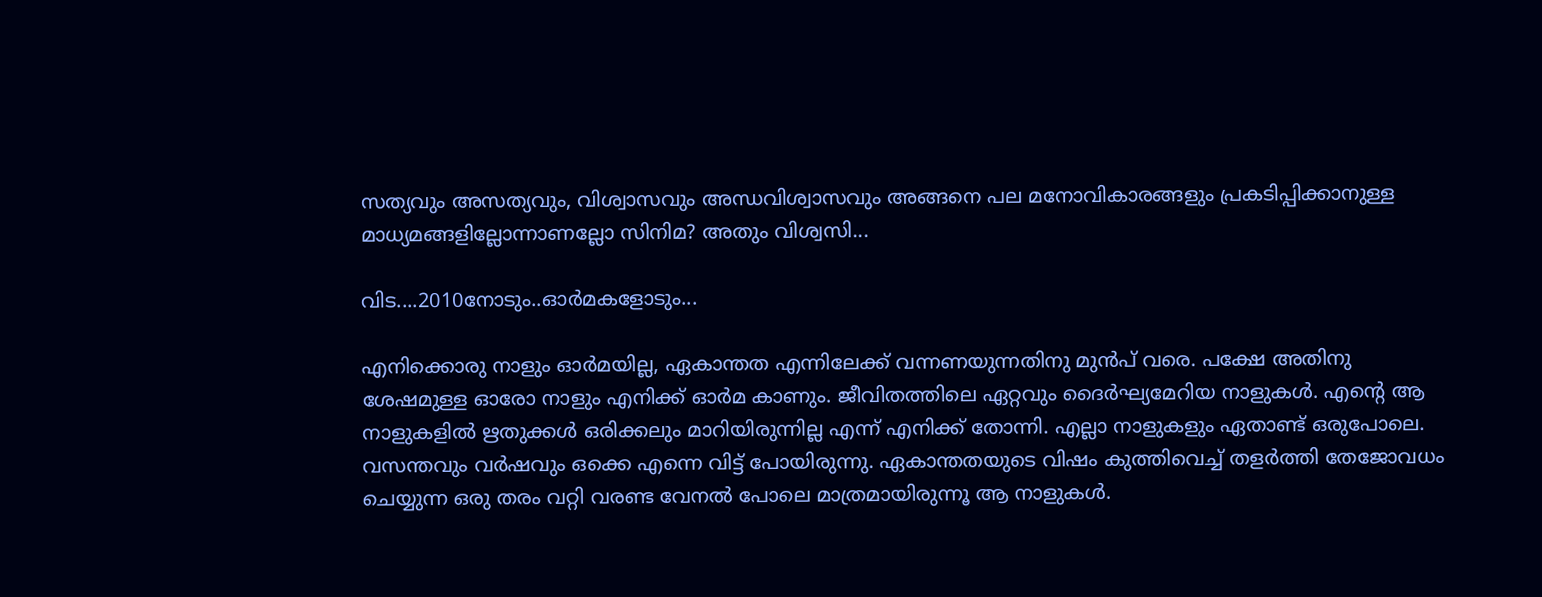സത്യവും അസത്യവും, വിശ്വാസവും അന്ധവിശ്വാസവും അങ്ങനെ പല മനോവികാരങ്ങളും പ്രകടിപ്പിക്കാനുള്ള മാധ്യമങ്ങളില്ലോന്നാണല്ലോ സിനിമ? അതും വിശ്വസി...

വിട....2010നോടും..ഓര്‍മകളോടും...

എനിക്കൊരു നാളും ഓര്‍മയില്ല, ഏകാന്തത എന്നിലേക്ക് വന്നണയുന്നതിനു മുന്‍പ് വരെ. പക്ഷേ അതിനു ശേഷമുള്ള ഓരോ നാളും എനിക്ക് ഓര്‍മ കാണും. ജീവിതത്തിലെ ഏറ്റവും ദൈര്‍ഘ്യമേറിയ നാളുകള്‍. എന്റെ ആ നാളുകളില്‍ ഋതുക്കള്‍ ഒരിക്കലും മാറിയിരുന്നില്ല എന്ന് എനിക്ക് തോന്നി. എല്ലാ നാളുകളും ഏതാണ്ട് ഒരുപോലെ. വസന്തവും വര്‍ഷവും ഒക്കെ എന്നെ വിട്ട് പോയിരുന്നു. ഏകാന്തതയുടെ വിഷം കുത്തിവെച്ച് തളര്‍ത്തി തേജോവധം ചെയ്യുന്ന ഒരു തരം വറ്റി വരണ്ട വേനല്‍ പോലെ മാത്രമായിരുന്നൂ ആ നാളുകള്‍.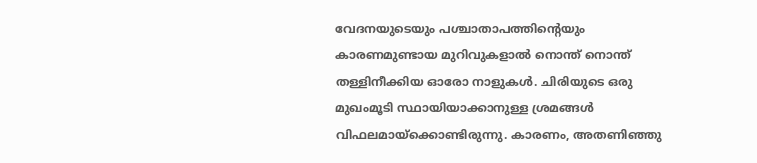വേദനയുടെയും പശ്ചാതാപത്തിന്റെയും കാരണമുണ്ടായ മുറിവുകളാല്‍ നൊന്ത് നൊന്ത് തള്ളിനീക്കിയ ഓരോ നാളുകള്‍. ചിരിയുടെ ഒരു മുഖംമൂടി സ്ഥായിയാക്കാനുള്ള ശ്രമങ്ങള്‍ വിഫലമായ്ക്കൊണ്ടിരുന്നു. കാരണം, അതണിഞ്ഞു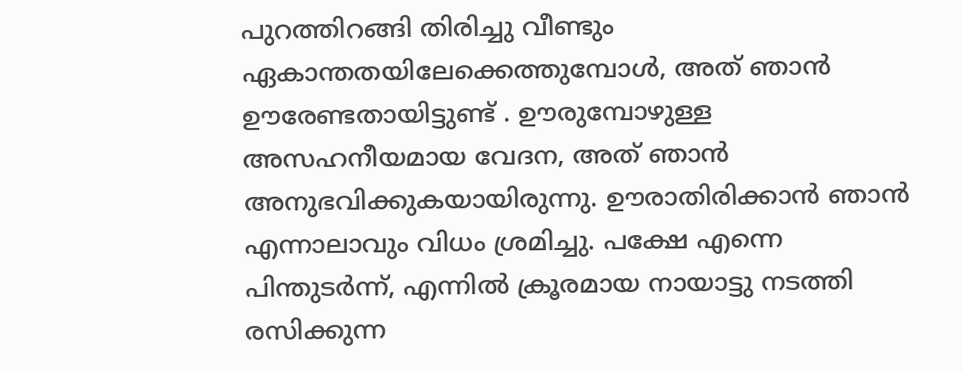പുറത്തിറങ്ങി തിരിച്ചു വീണ്ടും ഏകാന്തതയിലേക്കെത്തുമ്പോള്‍, അത് ഞാന്‍ ഊരേണ്ടതായിട്ടുണ്ട് . ഊരുമ്പോഴുള്ള അസഹനീയമായ വേദന, അത് ഞാന്‍ അനുഭവിക്കുകയായിരുന്നു. ഊരാതിരിക്കാന്‍ ഞാന്‍ എന്നാലാവും വിധം ശ്രമിച്ചു. പക്ഷേ എന്നെ പിന്തുടര്‍ന്ന്, എന്നില്‍ ക്രൂരമായ നായാട്ടു നടത്തി രസിക്കുന്ന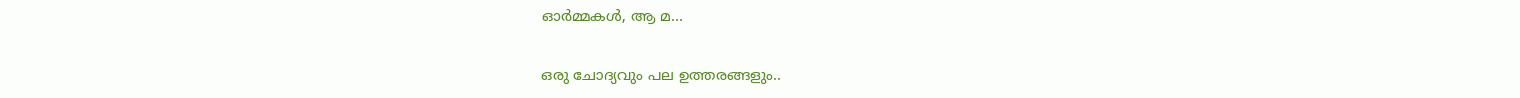ഓര്‍മ്മകള്‍, ആ മ...

ഒരു ചോദ്യവും പല ഉത്തരങ്ങളും..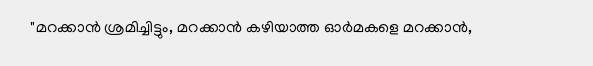"മറക്കാന്‍ ശ്രമിച്ചിട്ടും, മറക്കാന്‍ കഴിയാത്ത ഓര്‍മകളെ മറക്കാന്‍,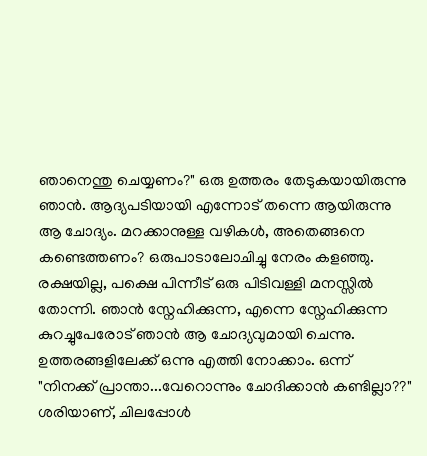ഞാനെന്തു ചെയ്യണം?" ഒരു ഉത്തരം തേടുകയായിരുന്നു ഞാന്‍. ആദ്യപടിയായി എന്നോട് തന്നെ ആയിരുന്നു ആ ചോദ്യം. മറക്കാനുള്ള വഴികള്‍, അതെങ്ങനെ കണ്ടെത്തണം? ഒരുപാടാലോചിച്ചു നേരം കളഞ്ഞു. രക്ഷയില്ല, പക്ഷെ പിന്നീട് ഒരു പിടിവള്ളി മനസ്സില്‍ തോന്നി. ഞാന്‍ സ്നേഹിക്കുന്ന, എന്നെ സ്നേഹിക്കുന്ന കുറച്ചുപേരോട് ഞാന്‍ ആ ചോദ്യവുമായി ചെന്നു. ഉത്തരങ്ങളിലേക്ക് ഒന്നു എത്തി നോക്കാം. ഒന്ന് "നിനക്ക് പ്രാന്താ...വേറൊന്നും ചോദിക്കാന്‍ കണ്ടില്ലാ??" ശരിയാണ്, ചിലപ്പോള്‍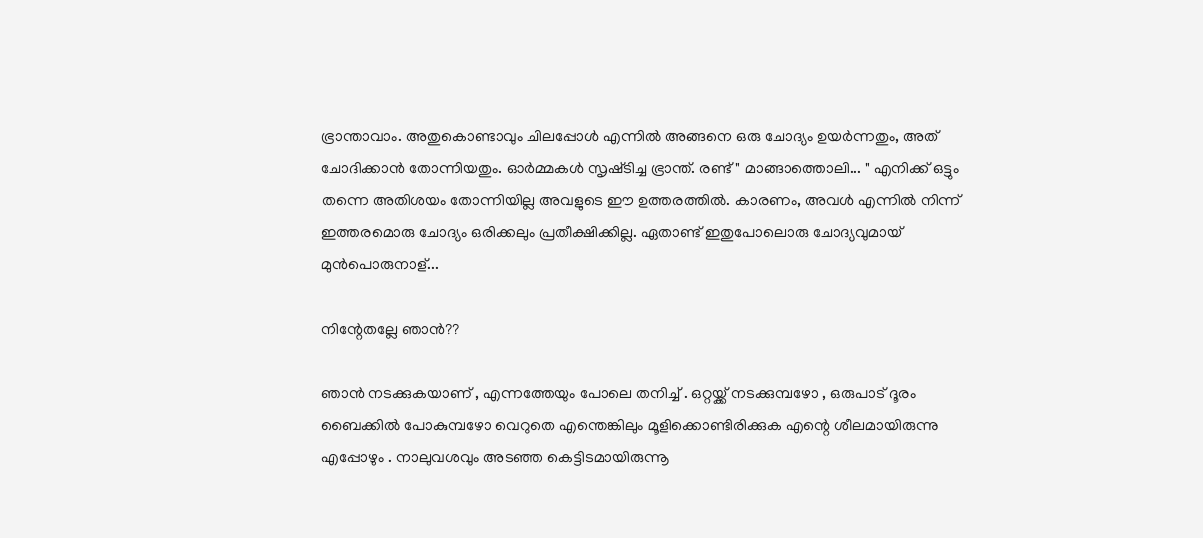ഭ്രാന്താവാം. അതുകൊണ്ടാവും ചിലപ്പോള്‍ എന്നില്‍ അങ്ങനെ ഒരു ചോദ്യം ഉയര്‍ന്നതും, അത് ചോദിക്കാന്‍ തോന്നിയതും. ഓര്‍മ്മകള്‍ സൃഷ്‌ടിച്ച ഭ്രാന്ത്. രണ്ട് " മാങ്ങാത്തൊലി... " എനിക്ക് ഒട്ടും തന്നെ അതിശയം തോന്നിയില്ല അവളുടെ ഈ ഉത്തരത്തില്‍. കാരണം, അവള്‍ എന്നില്‍ നിന്ന് ഇത്തരമൊരു ചോദ്യം ഒരിക്കലും പ്രതീക്ഷിക്കില്ല. ഏതാണ്ട് ഇതുപോലൊരു ചോദ്യവുമായ് മുന്‍പൊരുനാള്...

നിന്റേതല്ലേ ഞാന്‍??

ഞാന്‍ നടക്കുകയാണ് , എന്നത്തേയും പോലെ തനിച്ച് . ഒറ്റയ്ക്ക് നടക്കുമ്പഴോ , ഒരുപാട് ദൂരം ബൈക്കില്‍ പോകുമ്പഴോ വെറുതെ എന്തെങ്കിലും മൂളിക്കൊണ്ടിരിക്കുക എന്റെ ശീലമായിരുന്നു എപ്പോഴും . നാലുവശവും അടഞ്ഞ കെട്ടിടമായിരുന്നൂ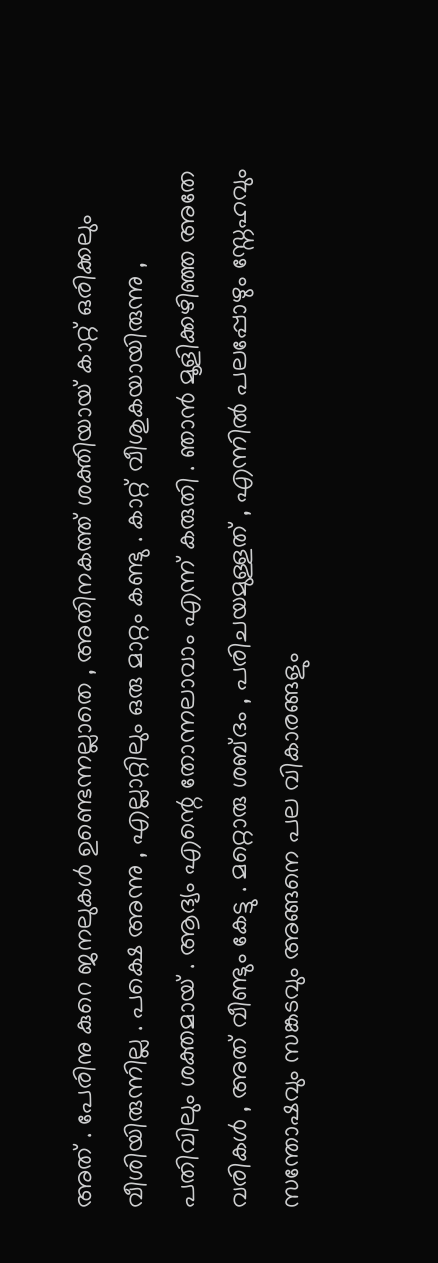അത് . പേരിനു കുറെ ജനലുകള്‍ ഉണ്ടെന്നല്ലാതെ , അതിനകത്ത് ശക്തിയായ് കാറ്റ് ഒരിക്കലും വീശിയിരുന്നില്ല . പക്ഷെ അന്നു , എല്ലാറ്റിലും ഒരു മാറ്റം കണ്ടു . കാറ്റ് വീശുകയായിരുന്നു , പതിവിലും ശക്തമായ് . ആദ്യം എന്റെ തോന്നലാവാം എന്ന് കരുതി . ഞാന്‍ മൂളിക്കഴിഞ്ഞ അതേ വരികള്‍ , അത് വീണ്ടും കേട്ടു . മറ്റൊരു ശബ്ദം , പരിചയമുള്ളത് , എന്നില്‍ പലപ്പോഴും സ്നേഹവും സന്തോഷവും സങ്കടവും അങ്ങനെ പല വികാരങ്ങളും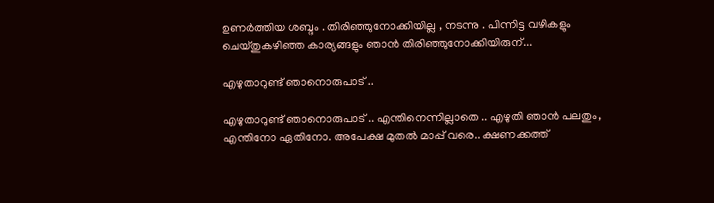ഉണര്‍ത്തിയ ശബ്ദം . തിരിഞ്ഞുനോക്കിയില്ല , നടന്നു . പിന്നിട്ട വഴികളും ചെയ്തുകഴിഞ്ഞ കാര്യങ്ങളും ഞാന്‍ തിരിഞ്ഞുനോക്കിയിരുന്...

എഴുതാറുണ്ട് ഞാനൊരുപാട് ..

എഴുതാറുണ്ട് ഞാനൊരുപാട് .. എന്തിനെന്നില്ലാതെ .. എഴുതി ഞാന്‍ പലതും, എന്തിനോ ഏതിനോ. അപേക്ഷ മുതല്‍ മാപ്പ് വരെ.. ക്ഷണക്കത്ത്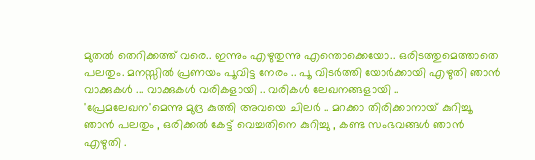മുതല്‍ തെറിക്കത്ത് വരെ.. ഇന്നും എഴുതുന്നു എന്തൊക്കെയോ.. ഒരിടത്തുമെത്താതെ പലതും. മനസ്സില്‍ പ്രണയം പൂവിട്ട നേരം .. പൂ വിടര്‍ത്തി യോര്‍ക്കായി എഴുതി ഞാന്‍ വാക്കുകള്‍ ... വാക്കുകള്‍ വരികളായി .. വരികള്‍ ലേഖനങ്ങളായി .. 'പ്രേമലേഖന'മെന്നു മുദ്ര കുത്തി അവയെ ചിലര്‍ .. മറക്കാ തിരിക്കാനായ് കുറിച്ചൂ ഞാന്‍ പലതും , ഒരിക്കല്‍ കേട്ട് വെച്ചതിനെ കുറിച്ചു , കണ്ട സംഭവങ്ങള്‍ ഞാന്‍ എഴുതി .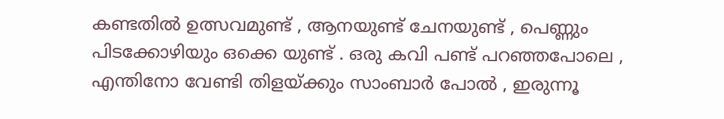കണ്ടതില്‍ ഉത്സവമുണ്ട് , ആനയുണ്ട് ചേനയുണ്ട് , പെണ്ണും പിടക്കോഴിയും ഒക്കെ യുണ്ട് . ഒരു കവി പണ്ട് പറഞ്ഞപോലെ , എന്തിനോ വേണ്ടി തിളയ്ക്കും സാംബാര്‍ പോല്‍ , ഇരുന്നൂ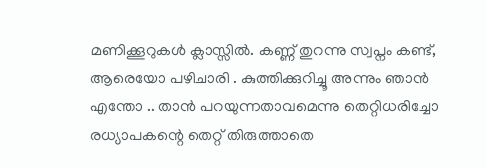മണിക്കൂറുകള്‍ ക്ലാസ്സില്‍. കണ്ണ് തുറന്നു സ്വപ്നം കണ്ട്, ആരെയോ പഴിചാരി . കുത്തിക്കുറിച്ചൂ അന്നും ഞാന്‍ എന്തോ .. താന്‍ പറയുന്നതാവമെന്നു തെറ്റിധരിച്ചോ രധ്യാപകന്റെ തെറ്റ് തിരുത്താതെ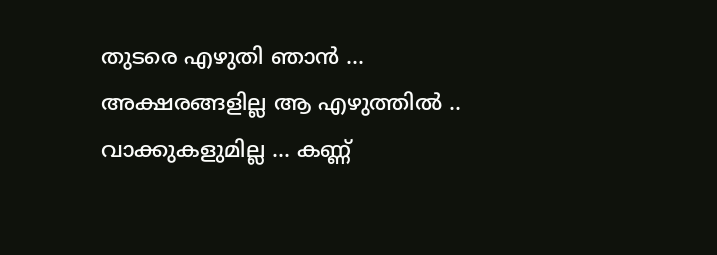തുടരെ എഴുതി ഞാന്‍ ... അക്ഷരങ്ങളില്ല ആ എഴുത്തില്‍ .. വാക്കുകളുമില്ല ... കണ്ണ്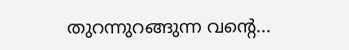തുറന്നുറങ്ങുന്ന വന്റെ...